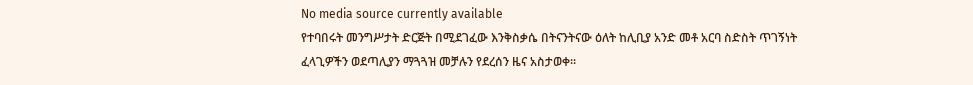No media source currently available
የተባበሩት መንግሥታት ድርጅት በሚደገፈው እንቅስቃሴ በትናንትናው ዕለት ከሊቢያ አንድ መቶ አርባ ስድስት ጥገኝነት ፈላጊዎችን ወደጣሊያን ማጓጓዝ መቻሉን የደረሰን ዜና አስታወቀ፡፡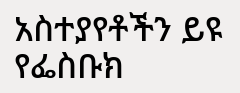አስተያየቶችን ይዩ
የፌስቡክ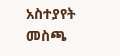አስተያየት መስጫ